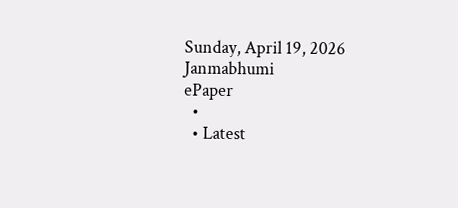Sunday, April 19, 2026
Janmabhumi
ePaper
  •
  • Latest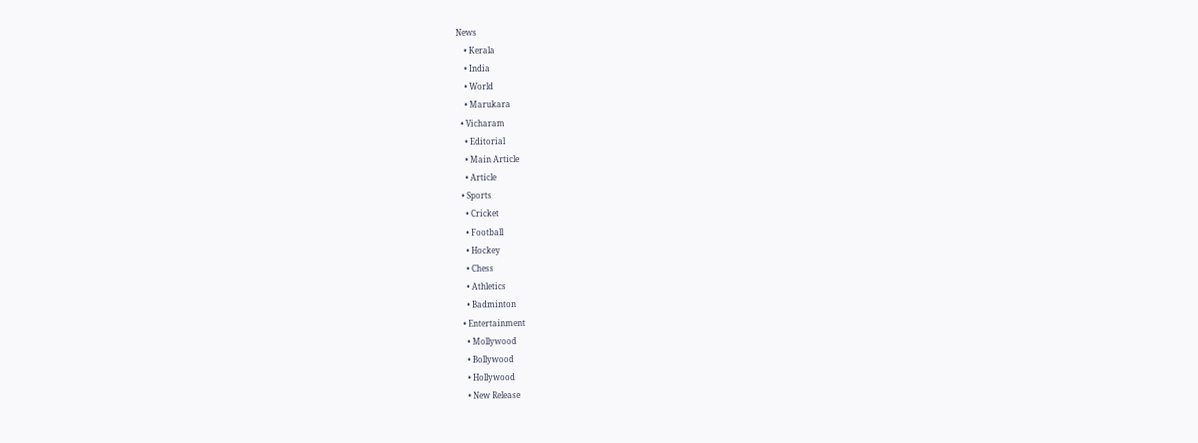News
    • Kerala
    • India
    • World
    • Marukara
  • Vicharam
    • Editorial
    • Main Article
    • Article
  • Sports
    • Cricket
    • Football
    • Hockey
    • Chess
    • Athletics
    • Badminton
  • Entertainment
    • Mollywood
    • Bollywood
    • Hollywood
    • New Release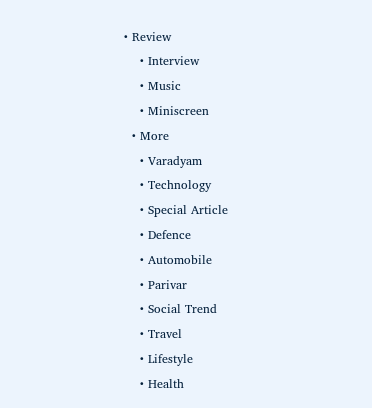• Review
    • Interview
    • Music
    • Miniscreen
  • More
    • Varadyam
    • Technology
    • Special Article
    • Defence
    • Automobile
    • Parivar
    • Social Trend
    • Travel
    • Lifestyle
    • Health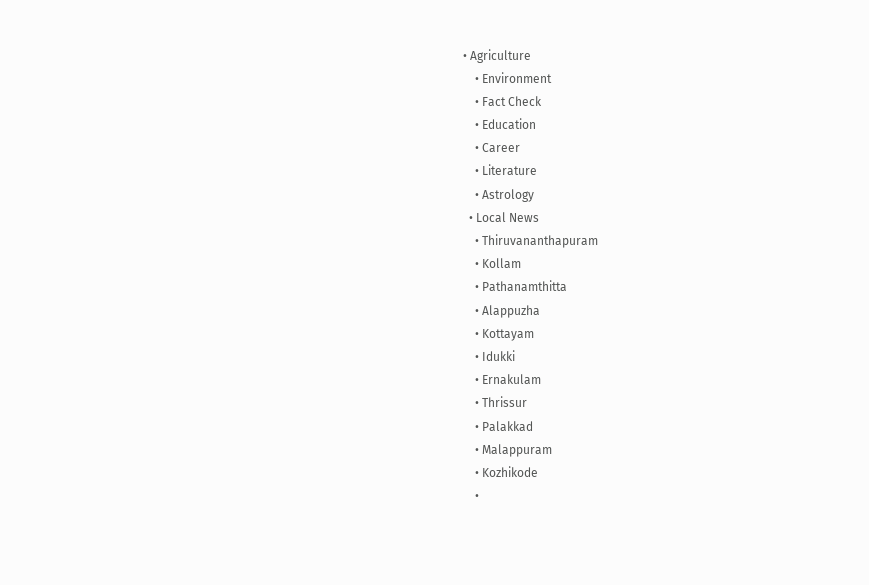• Agriculture
    • Environment
    • Fact Check
    • Education
    • Career
    • Literature
    • Astrology
  • Local News
    • Thiruvananthapuram
    • Kollam
    • Pathanamthitta
    • Alappuzha
    • Kottayam
    • Idukki
    • Ernakulam
    • Thrissur
    • Palakkad
    • Malappuram
    • Kozhikode
    •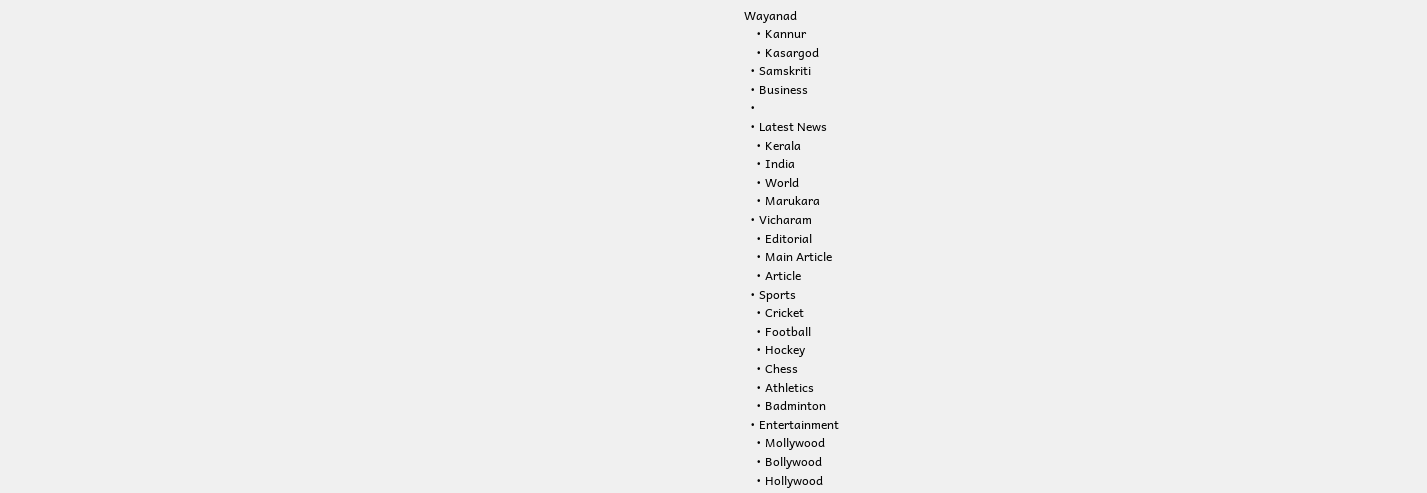Wayanad
    • Kannur
    • Kasargod
  • Samskriti
  • Business
  •
  • Latest News
    • Kerala
    • India
    • World
    • Marukara
  • Vicharam
    • Editorial
    • Main Article
    • Article
  • Sports
    • Cricket
    • Football
    • Hockey
    • Chess
    • Athletics
    • Badminton
  • Entertainment
    • Mollywood
    • Bollywood
    • Hollywood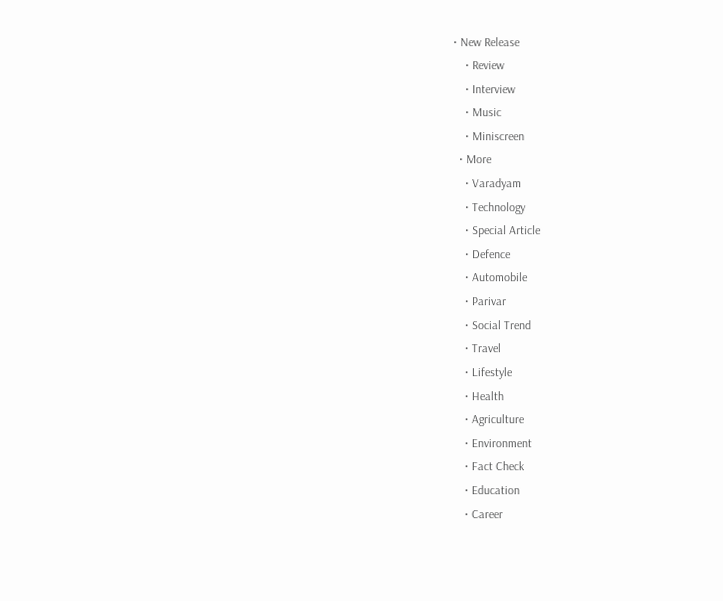• New Release
    • Review
    • Interview
    • Music
    • Miniscreen
  • More
    • Varadyam
    • Technology
    • Special Article
    • Defence
    • Automobile
    • Parivar
    • Social Trend
    • Travel
    • Lifestyle
    • Health
    • Agriculture
    • Environment
    • Fact Check
    • Education
    • Career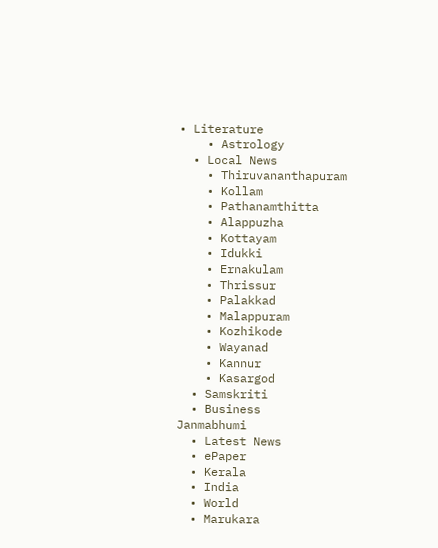• Literature
    • Astrology
  • Local News
    • Thiruvananthapuram
    • Kollam
    • Pathanamthitta
    • Alappuzha
    • Kottayam
    • Idukki
    • Ernakulam
    • Thrissur
    • Palakkad
    • Malappuram
    • Kozhikode
    • Wayanad
    • Kannur
    • Kasargod
  • Samskriti
  • Business
Janmabhumi
  • Latest News
  • ePaper
  • Kerala
  • India
  • World
  • Marukara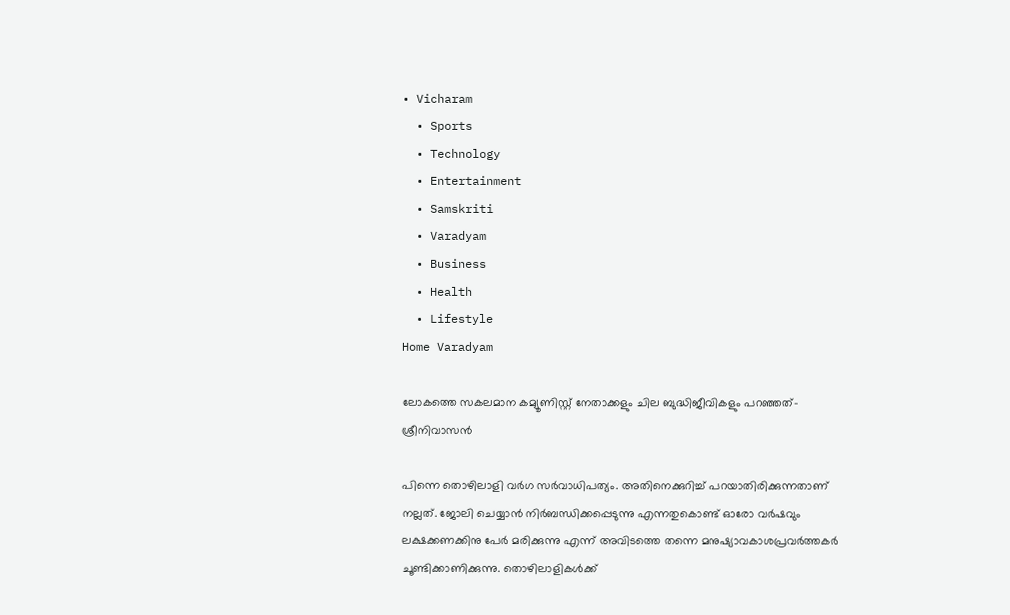• Vicharam
  • Sports
  • Technology
  • Entertainment
  • Samskriti
  • Varadyam
  • Business
  • Health
  • Lifestyle
Home Varadyam

ലോകത്തെ സകലമാന കമ്യൂണിസ്റ്റ് നേതാക്കളും ചില ബുദ്ധിജീവികളും പറഞ്ഞത്- ശ്രീനിവാസന്‍

പിന്നെ തൊഴിലാളി വര്‍ഗ സര്‍വാധിപത്യം. അതിനെക്കുറിച്ച് പറയാതിരിക്കുന്നതാണ് നല്ലത്. ജോലി ചെയ്യാന്‍ നിര്‍ബന്ധിക്കപ്പെടുന്നു എന്നതുകൊണ്ട് ഓരോ വര്‍ഷവും ലക്ഷക്കണക്കിനു പേര്‍ മരിക്കുന്നു എന്ന് അവിടത്തെ തന്നെ മനുഷ്യാവകാശപ്രവര്‍ത്തകര്‍ ചൂണ്ടിക്കാണിക്കുന്നു. തൊഴിലാളികള്‍ക്ക്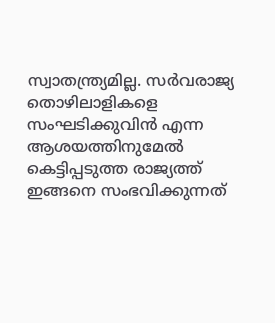സ്വാതന്ത്ര്യമില്ല. സര്‍വരാജ്യ തൊഴിലാളികളെ സംഘടിക്കുവിന്‍ എന്ന ആശയത്തിനുമേല്‍ കെട്ടിപ്പടുത്ത രാജ്യത്ത് ഇങ്ങനെ സംഭവിക്കുന്നത്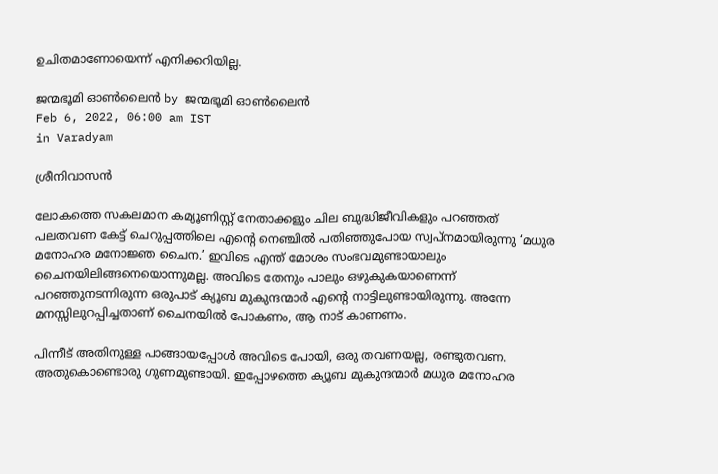ഉചിതമാണോയെന്ന് എനിക്കറിയില്ല.

ജന്മഭൂമി ഓണ്‍ലൈന്‍ by ജന്മഭൂമി ഓണ്‍ലൈന്‍
Feb 6, 2022, 06:00 am IST
in Varadyam

ശ്രീനിവാസന്‍

ലോകത്തെ സകലമാന കമ്യൂണിസ്റ്റ് നേതാക്കളും ചില ബുദ്ധിജീവികളും പറഞ്ഞത് പലതവണ കേട്ട് ചെറുപ്പത്തിലെ എന്റെ നെഞ്ചില്‍ പതിഞ്ഞുപോയ സ്വപ്‌നമായിരുന്നു ‘മധുര മനോഹര മനോജ്ഞ ചൈന.’ ഇവിടെ എന്ത് മോശം സംഭവമുണ്ടായാലും ചൈനയിലിങ്ങനെയൊന്നുമല്ല. അവിടെ തേനും പാലും ഒഴുകുകയാണെന്ന് പറഞ്ഞുനടന്നിരുന്ന ഒരുപാട് ക്യൂബ മുകുന്ദന്മാര്‍ എന്റെ നാട്ടിലുണ്ടായിരുന്നു. അന്നേ മനസ്സിലുറപ്പിച്ചതാണ് ചൈനയില്‍ പോകണം, ആ നാട് കാണണം.

പിന്നീട് അതിനുള്ള പാങ്ങായപ്പോള്‍ അവിടെ പോയി, ഒരു തവണയല്ല, രണ്ടുതവണ. അതുകൊണ്ടൊരു ഗുണമുണ്ടായി. ഇപ്പോഴത്തെ ക്യൂബ മുകുന്ദന്മാര്‍ മധുര മനോഹര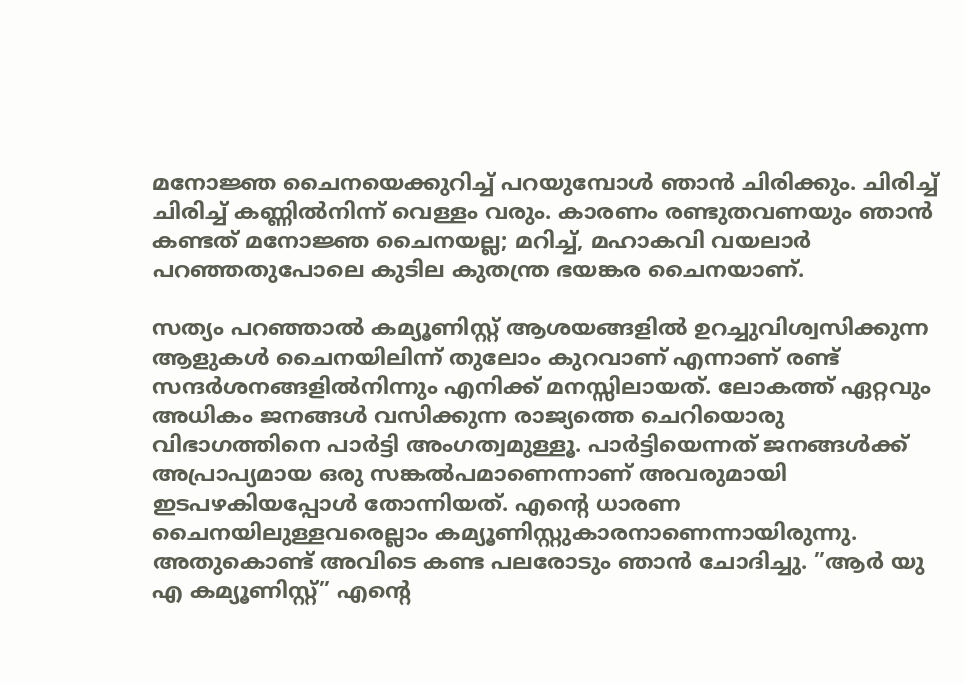മനോജ്ഞ ചൈനയെക്കുറിച്ച് പറയുമ്പോള്‍ ഞാന്‍ ചിരിക്കും. ചിരിച്ച് ചിരിച്ച് കണ്ണില്‍നിന്ന് വെള്ളം വരും. കാരണം രണ്ടുതവണയും ഞാന്‍ കണ്ടത് മനോജ്ഞ ചൈനയല്ല; മറിച്ച്, മഹാകവി വയലാര്‍ പറഞ്ഞതുപോലെ കുടില കുതന്ത്ര ഭയങ്കര ചൈനയാണ്.

സത്യം പറഞ്ഞാല്‍ കമ്യൂണിസ്റ്റ് ആശയങ്ങളില്‍ ഉറച്ചുവിശ്വസിക്കുന്ന ആളുകള്‍ ചൈനയിലിന്ന് തുലോം കുറവാണ് എന്നാണ് രണ്ട് സന്ദര്‍ശനങ്ങളില്‍നിന്നും എനിക്ക് മനസ്സിലായത്. ലോകത്ത് ഏറ്റവും അധികം ജനങ്ങള്‍ വസിക്കുന്ന രാജ്യത്തെ ചെറിയൊരു വിഭാഗത്തിനെ പാര്‍ട്ടി അംഗത്വമുള്ളൂ. പാര്‍ട്ടിയെന്നത് ജനങ്ങള്‍ക്ക് അപ്രാപ്യമായ ഒരു സങ്കല്‍പമാണെന്നാണ് അവരുമായി ഇടപഴകിയപ്പോള്‍ തോന്നിയത്. എന്റെ ധാരണ ചൈനയിലുള്ളവരെല്ലാം കമ്യൂണിസ്റ്റുകാരനാണെന്നായിരുന്നു. അതുകൊണ്ട് അവിടെ കണ്ട പലരോടും ഞാന്‍ ചോദിച്ചു. ”ആര്‍ യു എ കമ്യൂണിസ്റ്റ്” എന്റെ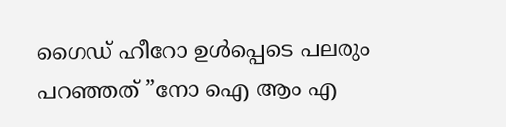ഗൈഡ് ഹീറോ ഉള്‍പ്പെടെ പലരും പറഞ്ഞത് ”നോ ഐ ആം എ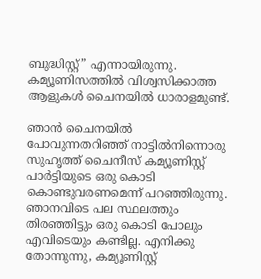ബുദ്ധിസ്റ്റ്” എന്നായിരുന്നു. കമ്യൂണിസത്തില്‍ വിശ്വസിക്കാത്ത ആളുകള്‍ ചൈനയില്‍ ധാരാളമുണ്ട്.

ഞാന്‍ ചൈനയില്‍ പോവുന്നതറിഞ്ഞ് നാട്ടില്‍നിന്നൊരു സുഹൃത്ത് ചൈനീസ് കമ്യൂണിസ്റ്റ് പാര്‍ട്ടിയുടെ ഒരു കൊടി കൊണ്ടുവരണമെന്ന് പറഞ്ഞിരുന്നു. ഞാനവിടെ പല സ്ഥലത്തും തിരഞ്ഞിട്ടും ഒരു കൊടി പോലും എവിടെയും കണ്ടില്ല. എനിക്കു തോന്നുന്നു, കമ്യൂണിസ്റ്റ്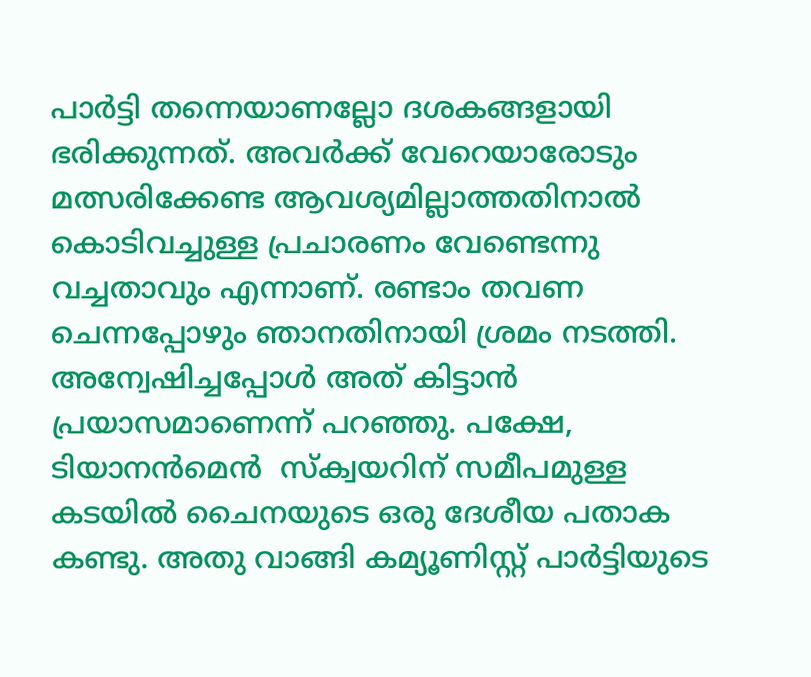പാര്‍ട്ടി തന്നെയാണല്ലോ ദശകങ്ങളായി ഭരിക്കുന്നത്. അവര്‍ക്ക് വേറെയാരോടും മത്സരിക്കേണ്ട ആവശ്യമില്ലാത്തതിനാല്‍ കൊടിവച്ചുള്ള പ്രചാരണം വേണ്ടെന്നു വച്ചതാവും എന്നാണ്. രണ്ടാം തവണ ചെന്നപ്പോഴും ഞാനതിനായി ശ്രമം നടത്തി. അന്വേഷിച്ചപ്പോള്‍ അത് കിട്ടാന്‍ പ്രയാസമാണെന്ന് പറഞ്ഞു. പക്ഷേ, ടിയാനന്‍മെന്‍  സ്‌ക്വയറിന് സമീപമുള്ള കടയില്‍ ചൈനയുടെ ഒരു ദേശീയ പതാക കണ്ടു. അതു വാങ്ങി കമ്യൂണിസ്റ്റ് പാര്‍ട്ടിയുടെ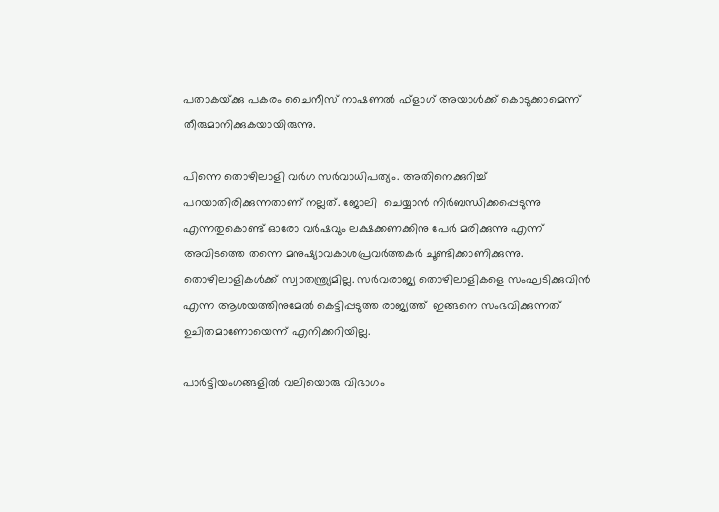പതാകയ്‌ക്കു പകരം ചൈനീസ് നാഷണല്‍ ഫ്‌ളാഗ് അയാള്‍ക്ക് കൊടുക്കാമെന്ന് തീരുമാനിക്കുകയായിരുന്നു.

പിന്നെ തൊഴിലാളി വര്‍ഗ സര്‍വാധിപത്യം. അതിനെക്കുറിച്ച് പറയാതിരിക്കുന്നതാണ് നല്ലത്. ജോലി  ചെയ്യാന്‍ നിര്‍ബന്ധിക്കപ്പെടുന്നു എന്നതുകൊണ്ട് ഓരോ വര്‍ഷവും ലക്ഷക്കണക്കിനു പേര്‍ മരിക്കുന്നു എന്ന് അവിടത്തെ തന്നെ മനുഷ്യാവകാശപ്രവര്‍ത്തകര്‍ ചൂണ്ടിക്കാണിക്കുന്നു. തൊഴിലാളികള്‍ക്ക് സ്വാതന്ത്ര്യമില്ല. സര്‍വരാജ്യ തൊഴിലാളികളെ സംഘടിക്കുവിന്‍ എന്ന ആശയത്തിനുമേല്‍ കെട്ടിപ്പടുത്ത രാജ്യത്ത്  ഇങ്ങനെ സംഭവിക്കുന്നത് ഉചിതമാണോയെന്ന് എനിക്കറിയില്ല.

പാര്‍ട്ടിയംഗങ്ങളില്‍ വലിയൊരു വിഭാഗം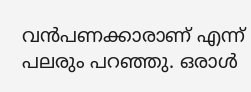വന്‍പണക്കാരാണ് എന്ന് പലരും പറഞ്ഞു. ഒരാള്‍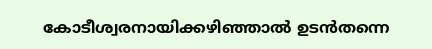കോടീശ്വരനായിക്കഴിഞ്ഞാല്‍ ഉടന്‍തന്നെ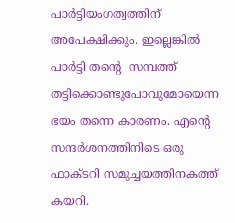പാര്‍ട്ടിയംഗത്വത്തിന് അപേക്ഷിക്കും. ഇല്ലെങ്കില്‍ പാര്‍ട്ടി തന്റെ  സമ്പത്ത് തട്ടിക്കൊണ്ടുപോവുമോയെന്ന ഭയം തന്നെ കാരണം. എന്റെ  സന്ദര്‍ശനത്തിനിടെ ഒരു ഫാക്ടറി സമുച്ചയത്തിനകത്ത് കയറി.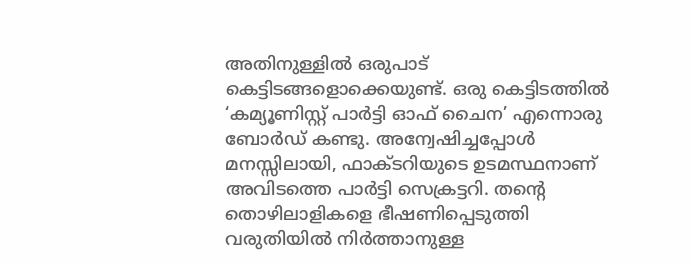അതിനുള്ളില്‍ ഒരുപാട് കെട്ടിടങ്ങളൊക്കെയുണ്ട്. ഒരു കെട്ടിടത്തില്‍ ‘കമ്യൂണിസ്റ്റ് പാര്‍ട്ടി ഓഫ് ചൈന’ എന്നൊരു ബോര്‍ഡ് കണ്ടു. അന്വേഷിച്ചപ്പോള്‍ മനസ്സിലായി, ഫാക്ടറിയുടെ ഉടമസ്ഥനാണ് അവിടത്തെ പാര്‍ട്ടി സെക്രട്ടറി. തന്റെ തൊഴിലാളികളെ ഭീഷണിപ്പെടുത്തി വരുതിയില്‍ നിര്‍ത്താനുള്ള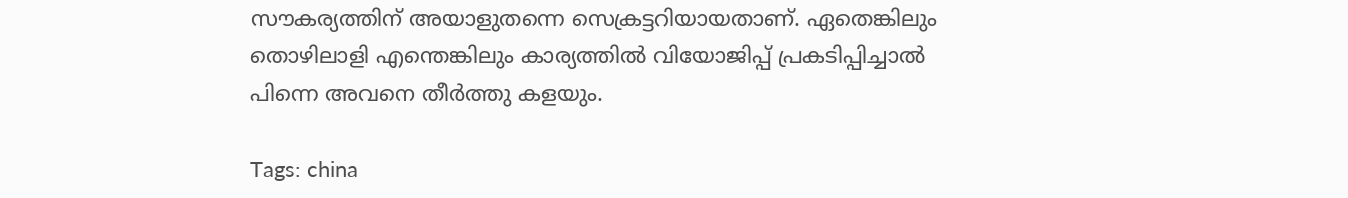സൗകര്യത്തിന് അയാളുതന്നെ സെക്രട്ടറിയായതാണ്. ഏതെങ്കിലും തൊഴിലാളി എന്തെങ്കിലും കാര്യത്തില്‍ വിയോജിപ്പ് പ്രകടിപ്പിച്ചാല്‍ പിന്നെ അവനെ തീര്‍ത്തു കളയും.

Tags: china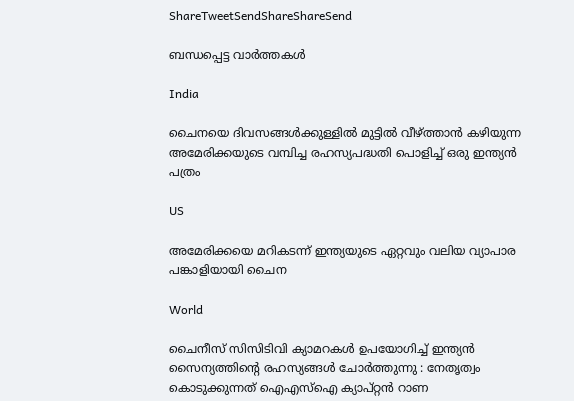ShareTweetSendShareShareSend

ബന്ധപ്പെട്ട വാര്‍ത്തകള്‍

India

ചൈനയെ ദിവസങ്ങള്‍ക്കുള്ളില്‍ മുട്ടില്‍ വീഴ്‌ത്താന്‍ കഴിയുന്ന അമേരിക്കയുടെ വമ്പിച്ച രഹസ്യപദ്ധതി പൊളിച്ച് ഒരു ഇന്ത്യന്‍ പത്രം

US

അമേരിക്കയെ മറികടന്ന് ഇന്ത്യയുടെ ഏറ്റവും വലിയ വ്യാപാര പങ്കാളിയായി ചൈന

World

ചൈനീസ് സിസിടിവി ക്യാമറകൾ ഉപയോഗിച്ച് ഇന്ത്യൻ സൈന്യത്തിന്റെ രഹസ്യങ്ങൾ ചോർത്തുന്നു : നേതൃത്വം കൊടുക്കുന്നത് ഐഎസ്ഐ ക്യാപ്റ്റൻ റാണ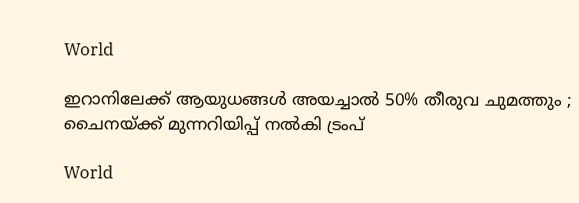World

ഇറാനിലേക്ക് ആയുധങ്ങൾ അയച്ചാൽ 50% തീരുവ ചുമത്തും ; ചൈനയ്‌ക്ക് മുന്നറിയിപ്പ് നൽകി ട്രംപ്

World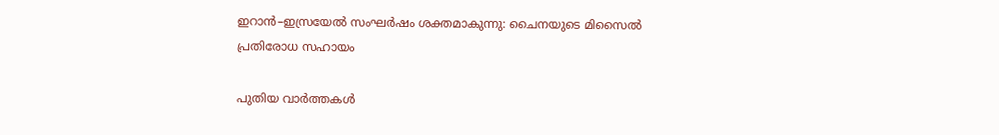ഇറാൻ–ഇസ്രയേൽ സംഘർഷം ശക്തമാകുന്നു: ചൈനയുടെ മിസൈൽ പ്രതിരോധ സഹായം

പുതിയ വാര്‍ത്തകള്‍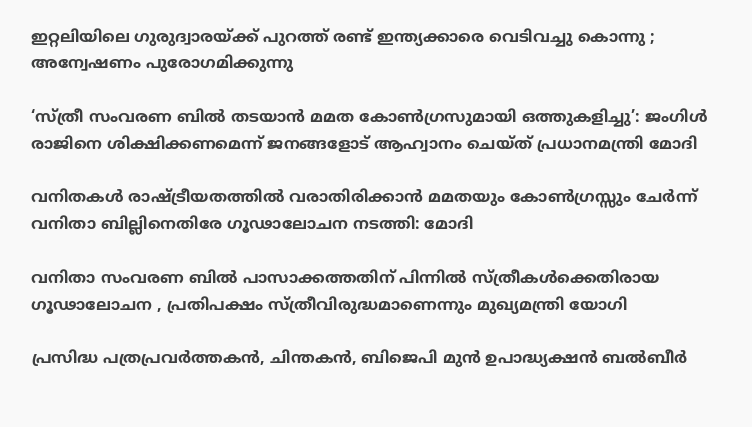ഇറ്റലിയിലെ ഗുരുദ്വാരയ്‌ക്ക് പുറത്ത് രണ്ട് ഇന്ത്യക്കാരെ വെടിവച്ചു കൊന്നു ; അന്വേഷണം പുരോഗമിക്കുന്നു

‘സ്ത്രീ സംവരണ ബിൽ തടയാൻ മമത കോൺഗ്രസുമായി ഒത്തുകളിച്ചു’: ജംഗിൾ രാജിനെ ശിക്ഷിക്കണമെന്ന് ജനങ്ങളോട് ആഹ്വാനം ചെയ്ത് പ്രധാനമന്ത്രി മോദി

വനിതകൾ രാഷ്‌ട്രീയതത്തിൽ വരാതിരിക്കാൻ മമതയും കോൺഗ്രസ്സും ചേർന്ന് വനിതാ ബില്ലിനെതിരേ ഗൂഢാലോചന നടത്തി: മോദി

വനിതാ സംവരണ ബിൽ പാസാക്കത്തതിന് പിന്നിൽ സ്ത്രീകൾക്കെതിരായ ഗൂഢാലോചന , പ്രതിപക്ഷം സ്ത്രീവിരുദ്ധമാണെന്നും മുഖ്യമന്ത്രി യോഗി

പ്രസിദ്ധ പത്രപ്രവർത്തകൻ, ചിന്തകൻ, ബിജെപി മുൻ ഉപാദ്ധ്യക്ഷൻ ബൽബീർ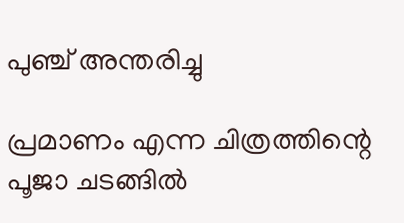പുഞ്ച് അന്തരിച്ചു

പ്രമാണം എന്ന ചിത്രത്തിന്റെ പൂജാ ചടങ്ങില്‍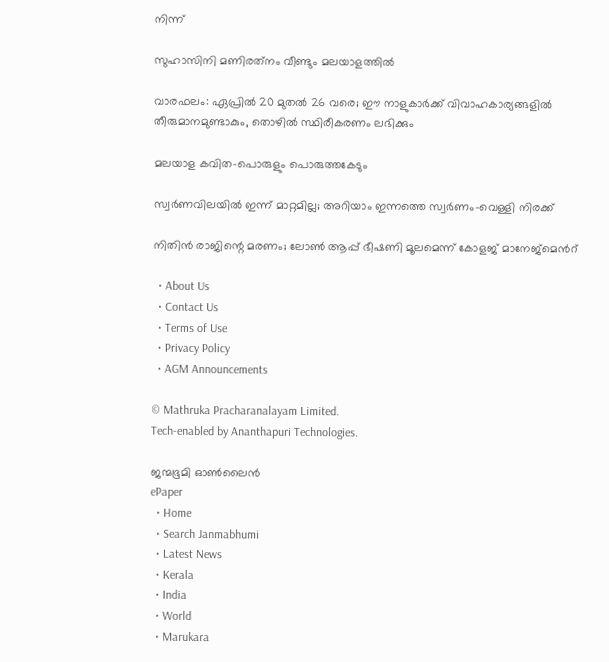നിന്ന്‌

സുഹാസിനി മണിരത്‌നം വീണ്ടും മലയാളത്തില്‍

വാരഫലം: ഏപ്രില്‍ 20 മുതല്‍ 26 വരെ; ഈ നാളുകാര്‍ക്ക്‌ വിവാഹകാര്യങ്ങളില്‍ തീരുമാനമുണ്ടാകും, തൊഴില്‍ സ്ഥിരീകരണം ലഭിക്കും

മലയാള കവിത-പൊരുളും പൊരുത്തകേടും

സ്വർണവിലയിൽ ഇന്ന് മാറ്റമില്ല; അറിയാം ഇന്നത്തെ സ്വർണം-വെള്ളി നിരക്ക്

നിതിൻ രാജിന്റെ മരണം; ലോണ്‍ ആപ്പ് ഭീഷണി മൂലമെന്ന് കോളജ് മാനേജ്മെന്‍റ്

  • About Us
  • Contact Us
  • Terms of Use
  • Privacy Policy
  • AGM Announcements

© Mathruka Pracharanalayam Limited.
Tech-enabled by Ananthapuri Technologies.

ജന്മഭൂമി ഓണ്‍ലൈന്‍
ePaper
  • Home
  • Search Janmabhumi
  • Latest News
  • Kerala
  • India
  • World
  • Marukara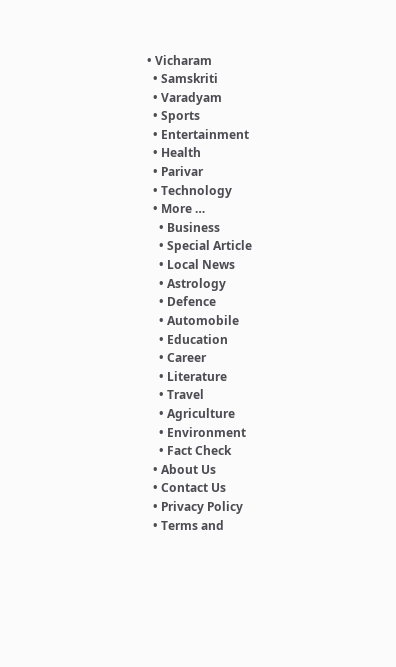• Vicharam
  • Samskriti
  • Varadyam
  • Sports
  • Entertainment
  • Health
  • Parivar
  • Technology
  • More …
    • Business
    • Special Article
    • Local News
    • Astrology
    • Defence
    • Automobile
    • Education
    • Career
    • Literature
    • Travel
    • Agriculture
    • Environment
    • Fact Check
  • About Us
  • Contact Us
  • Privacy Policy
  • Terms and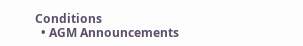Conditions
  • AGM Announcements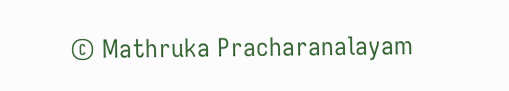© Mathruka Pracharanalayam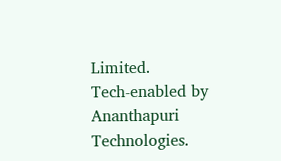Limited.
Tech-enabled by Ananthapuri Technologies.